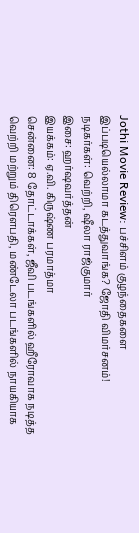Jothi Movie Review: பச்சிளம் குழந்தைகளை இப்படியெல்லாமா கடத்துவாங்க? ஜோதி விமர்சனம்!
நடிகர்கள்: வெற்றி, ஷீலா ராஜ்குமார்
இசை: ஹர்ஷவர்த்தன்
இயக்கம்: ஏ.வி. கிருஷ்ண பரமாத்மா
சென்னை: 8 தோட்டாக்கள், ஜீவி படங்களில் ஹீரோவாக நடித்த வெற்றி மற்றும் திரெளபதி, மண்டேலா படங்களில் நாயகியாக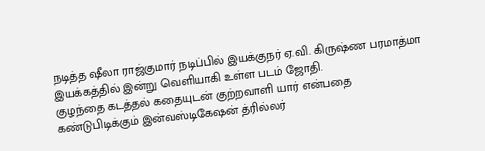நடித்த ஷீலா ராஜ்குமார் நடிப்பில் இயக்குநர் ஏ.வி. கிருஷ்ண பரமாத்மா இயக்கத்தில் இன்று வெளியாகி உள்ள படம் ஜோதி.
குழந்தை கடத்தல் கதையுடன் குற்றவாளி யார் என்பதை கண்டுபிடிக்கும் இன்வஸ்டிகேஷன் த்ரில்லர்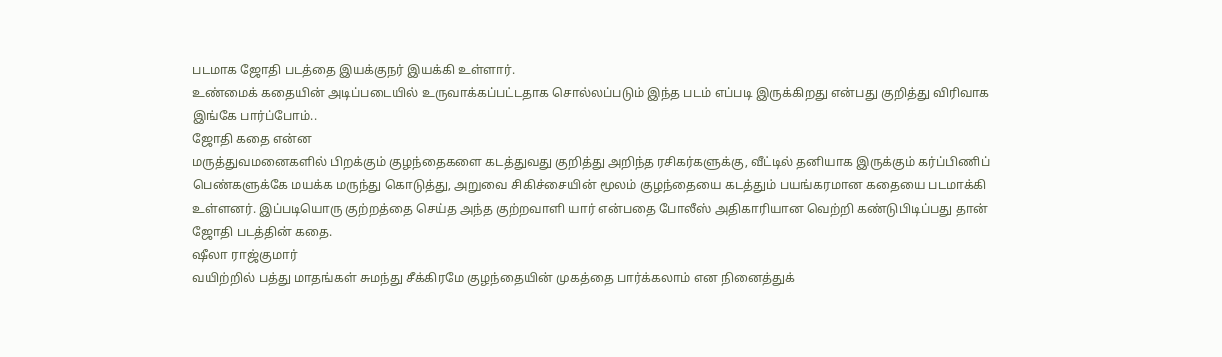படமாக ஜோதி படத்தை இயக்குநர் இயக்கி உள்ளார்.
உண்மைக் கதையின் அடிப்படையில் உருவாக்கப்பட்டதாக சொல்லப்படும் இந்த படம் எப்படி இருக்கிறது என்பது குறித்து விரிவாக இங்கே பார்ப்போம்..
ஜோதி கதை என்ன
மருத்துவமனைகளில் பிறக்கும் குழந்தைகளை கடத்துவது குறித்து அறிந்த ரசிகர்களுக்கு, வீட்டில் தனியாக இருக்கும் கர்ப்பிணிப் பெண்களுக்கே மயக்க மருந்து கொடுத்து, அறுவை சிகிச்சையின் மூலம் குழந்தையை கடத்தும் பயங்கரமான கதையை படமாக்கி உள்ளனர். இப்படியொரு குற்றத்தை செய்த அந்த குற்றவாளி யார் என்பதை போலீஸ் அதிகாரியான வெற்றி கண்டுபிடிப்பது தான் ஜோதி படத்தின் கதை.
ஷீலா ராஜ்குமார்
வயிற்றில் பத்து மாதங்கள் சுமந்து சீக்கிரமே குழந்தையின் முகத்தை பார்க்கலாம் என நினைத்துக்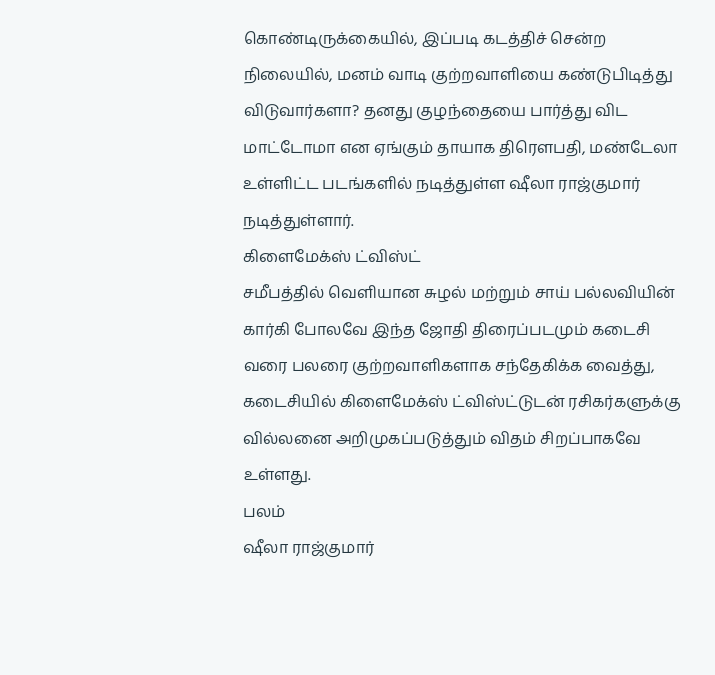கொண்டிருக்கையில், இப்படி கடத்திச் சென்ற நிலையில், மனம் வாடி குற்றவாளியை கண்டுபிடித்து விடுவார்களா? தனது குழந்தையை பார்த்து விட மாட்டோமா என ஏங்கும் தாயாக திரெளபதி, மண்டேலா உள்ளிட்ட படங்களில் நடித்துள்ள ஷீலா ராஜ்குமார் நடித்துள்ளார்.
கிளைமேக்ஸ் ட்விஸ்ட்
சமீபத்தில் வெளியான சுழல் மற்றும் சாய் பல்லவியின் கார்கி போலவே இந்த ஜோதி திரைப்படமும் கடைசி வரை பலரை குற்றவாளிகளாக சந்தேகிக்க வைத்து, கடைசியில் கிளைமேக்ஸ் ட்விஸ்ட்டுடன் ரசிகர்களுக்கு வில்லனை அறிமுகப்படுத்தும் விதம் சிறப்பாகவே உள்ளது.
பலம்
ஷீலா ராஜ்குமார்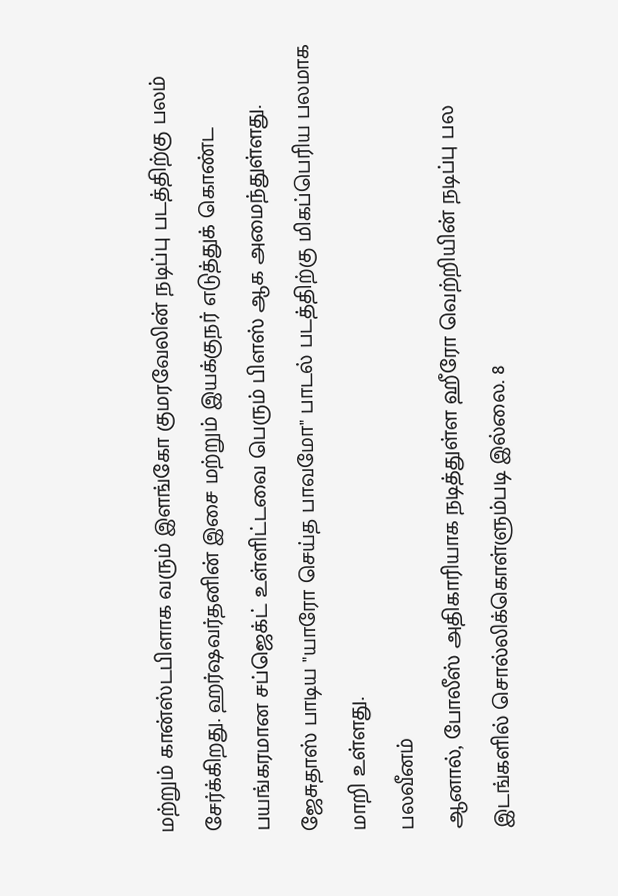மற்றும் கான்ஸ்டபிளாக வரும் இளங்கோ குமரவேலின் நடிப்பு படத்திற்கு பலம் சேர்க்கிறது. ஹர்ஷவர்தனின் இசை மற்றும் இயக்குநர் எடுத்துக் கொண்ட பயங்கரமான சப்ஜெக்ட் உள்ளிட்டவை பெரும் பிளஸ் ஆக அமைந்துள்ளது. ஜேசுதாஸ் பாடிய "யாரோ செய்த பாவமோ" பாடல் படத்திற்கு மிகப்பெரிய பலமாக மாறி உள்ளது.
பலவீனம்
ஆனால், போலீஸ் அதிகாரியாக நடித்துள்ள ஹீரோ வெற்றியின் நடிப்பு பல இடங்களில் சொல்லிக்கொள்ளும்படி இல்லை. 8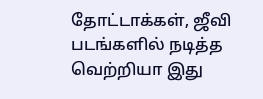தோட்டாக்கள், ஜீவி படங்களில் நடித்த வெற்றியா இது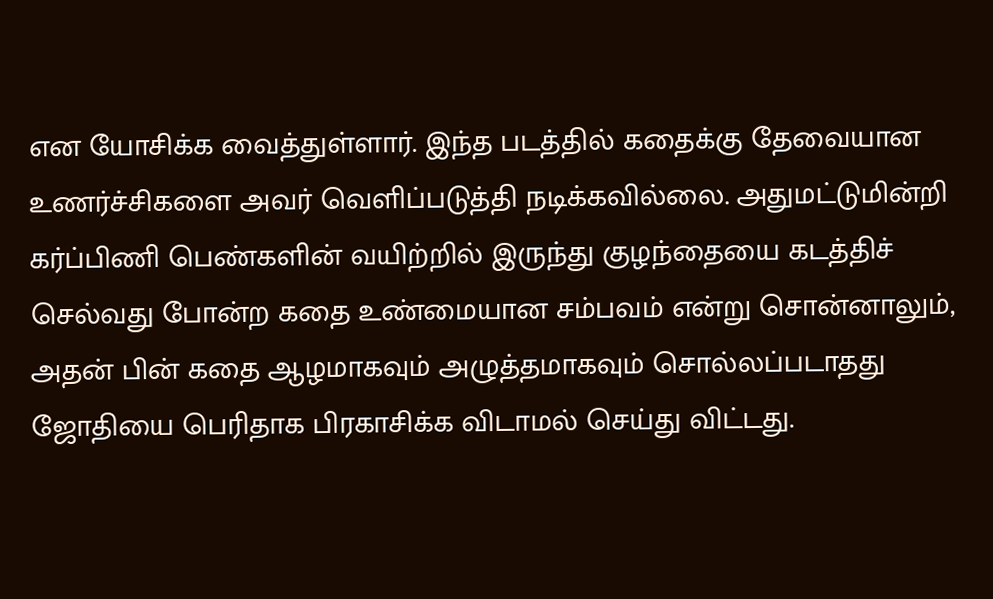என யோசிக்க வைத்துள்ளார். இந்த படத்தில் கதைக்கு தேவையான உணர்ச்சிகளை அவர் வெளிப்படுத்தி நடிக்கவில்லை. அதுமட்டுமின்றி கர்ப்பிணி பெண்களின் வயிற்றில் இருந்து குழந்தையை கடத்திச் செல்வது போன்ற கதை உண்மையான சம்பவம் என்று சொன்னாலும், அதன் பின் கதை ஆழமாகவும் அழுத்தமாகவும் சொல்லப்படாதது ஜோதியை பெரிதாக பிரகாசிக்க விடாமல் செய்து விட்டது.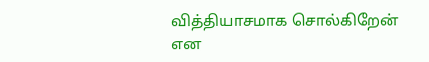வித்தியாசமாக சொல்கிறேன் என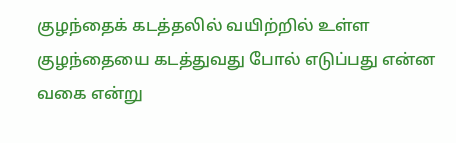குழந்தைக் கடத்தலில் வயிற்றில் உள்ள குழந்தையை கடத்துவது போல் எடுப்பது என்ன வகை என்று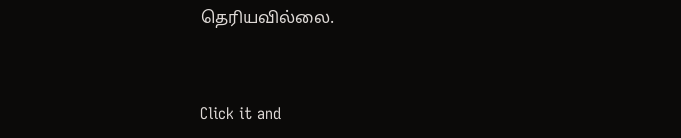தெரியவில்லை.


Click it and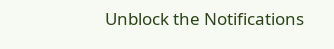Unblock the Notifications